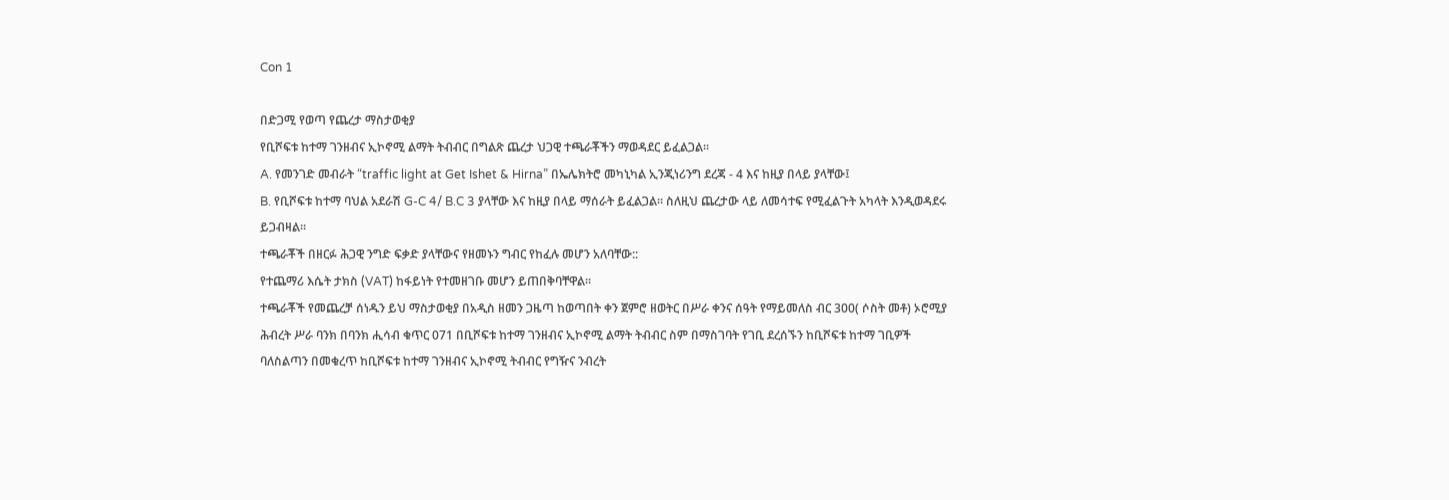Con 1

በድጋሚ የወጣ የጨረታ ማስታወቂያ
የቢሾፍቱ ከተማ ገንዘብና ኢኮኖሚ ልማት ትብብር በግልጽ ጨረታ ህጋዊ ተጫራቾችን ማወዳደር ይፈልጋል፡፡
A. የመንገድ መብራት “traffic light at Get Ishet & Hirna” በኤሌክትሮ መካኒካል ኢንጂነሪንግ ደረጃ - 4 እና ከዚያ በላይ ያላቸው፤
B. የቢሾፍቱ ከተማ ባህል አደራሽ G-C 4/ B.C 3 ያላቸው እና ከዚያ በላይ ማሰራት ይፈልጋል፡፡ ስለዚህ ጨረታው ላይ ለመሳተፍ የሚፈልጉት አካላት እንዲወዳደሩ ይጋብዛል፡፡
ተጫራቾች በዘርፉ ሕጋዊ ንግድ ፍቃድ ያላቸውና የዘመኑን ግብር የከፈሉ መሆን አለባቸው::
የተጨማሪ እሴት ታክስ (VAT) ከፋይነት የተመዘገቡ መሆን ይጠበቅባቸዋል፡፡
ተጫራቾች የመጨረቻ ሰነዱን ይህ ማስታወቂያ በአዲስ ዘመን ጋዜጣ ከወጣበት ቀን ጀምሮ ዘወትር በሥራ ቀንና ሰዓት የማይመለስ ብር 300( ሶስት መቶ) ኦሮሚያ ሕብረት ሥራ ባንክ በባንክ ሒሳብ ቁጥር 071 በቢሾፍቱ ከተማ ገንዘብና ኢኮኖሚ ልማት ትብብር ስም በማስገባት የገቢ ደረሰኙን ከቢሾፍቱ ከተማ ገቢዎች ባለስልጣን በመቁረጥ ከቢሾፍቱ ከተማ ገንዘብና ኢኮኖሚ ትብብር የግዥና ንብረት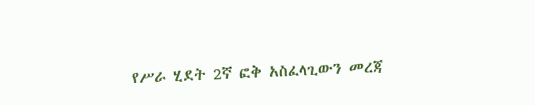የሥራ ሂደት 2ኛ ፎቅ አስፈላጊውን መረጃ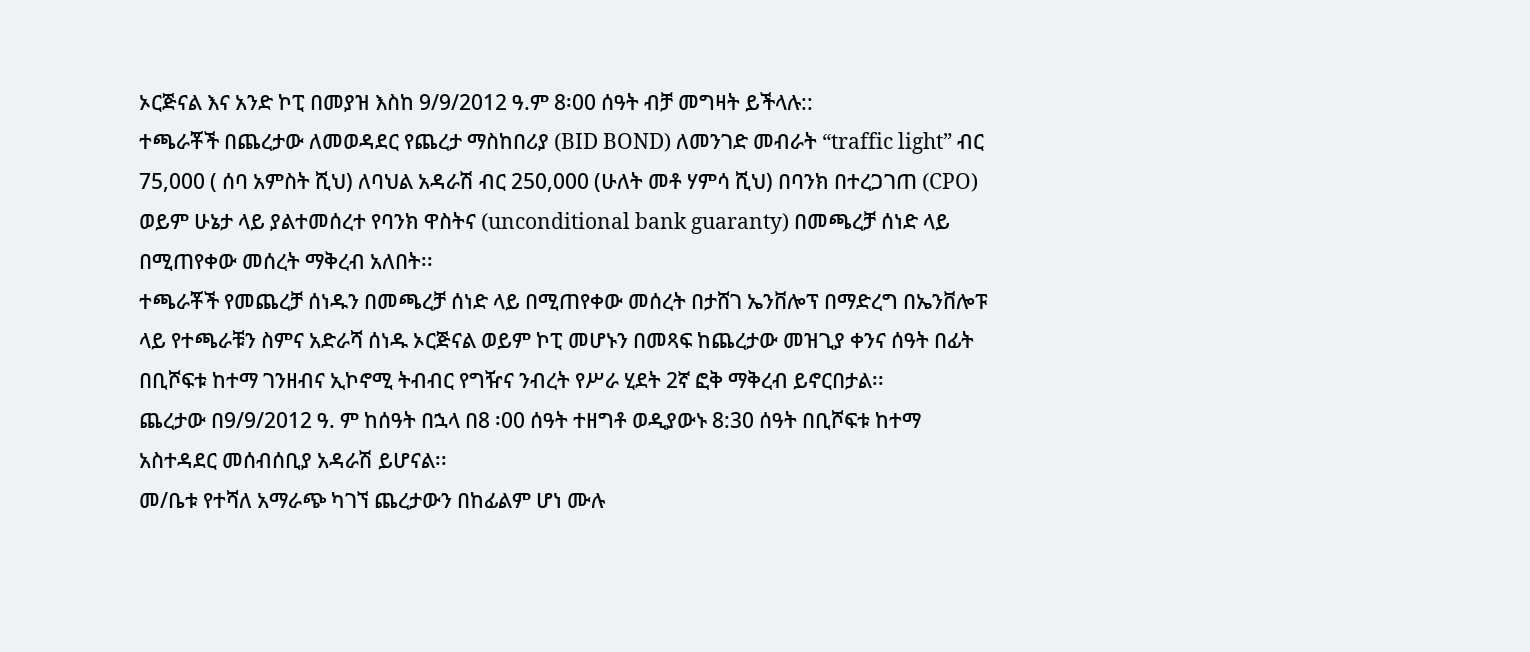ኦርጅናል እና አንድ ኮፒ በመያዝ እስከ 9/9/2012 ዓ.ም 8፡00 ሰዓት ብቻ መግዛት ይችላሉ::
ተጫራቾች በጨረታው ለመወዳደር የጨረታ ማስከበሪያ (BID BOND) ለመንገድ መብራት “traffic light” ብር 75,000 ( ሰባ አምስት ሺህ) ለባህል አዳራሽ ብር 250,000 (ሁለት መቶ ሃምሳ ሺህ) በባንክ በተረጋገጠ (CPO) ወይም ሁኔታ ላይ ያልተመሰረተ የባንክ ዋስትና (unconditional bank guaranty) በመጫረቻ ሰነድ ላይ በሚጠየቀው መሰረት ማቅረብ አለበት፡፡
ተጫራቾች የመጨረቻ ሰነዱን በመጫረቻ ሰነድ ላይ በሚጠየቀው መሰረት በታሸገ ኤንቨሎፕ በማድረግ በኤንቨሎፑ ላይ የተጫራቹን ስምና አድራሻ ሰነዱ ኦርጅናል ወይም ኮፒ መሆኑን በመጻፍ ከጨረታው መዝጊያ ቀንና ሰዓት በፊት በቢሾፍቱ ከተማ ገንዘብና ኢኮኖሚ ትብብር የግዥና ንብረት የሥራ ሂደት 2ኛ ፎቅ ማቅረብ ይኖርበታል፡፡
ጨረታው በ9/9/2012 ዓ. ም ከሰዓት በኋላ በ8 ፡00 ሰዓት ተዘግቶ ወዲያውኑ 8:30 ሰዓት በቢሾፍቱ ከተማ አስተዳደር መሰብሰቢያ አዳራሽ ይሆናል፡፡
መ/ቤቱ የተሻለ አማራጭ ካገኘ ጨረታውን በከፊልም ሆነ ሙሉ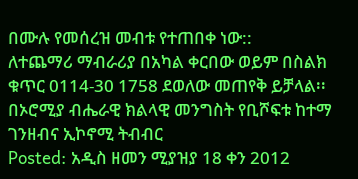በሙሉ የመሰረዝ መብቱ የተጠበቀ ነው::
ለተጨማሪ ማብራሪያ በአካል ቀርበው ወይም በስልክ ቁጥር 0114-30 1758 ደወለው መጠየቅ ይቻላል፡፡
በኦሮሚያ ብሔራዊ ክልላዊ መንግስት የቢሾፍቱ ከተማ ገንዘብና ኢኮኖሚ ትብብር
Posted: አዲስ ዘመን ሚያዝያ 18 ቀን 2012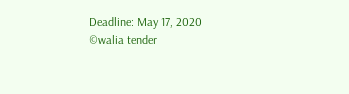Deadline: May 17, 2020
©walia tender